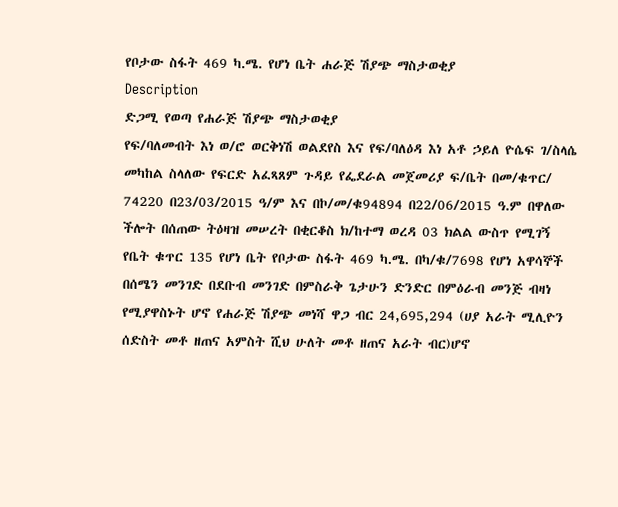የቦታው ስፋት 469 ካ.ሜ. የሆነ ቤት ሐራጅ ሽያጭ ማስታወቂያ
Description
ድጋሚ የወጣ የሐራጅ ሽያጭ ማስታወቂያ
የፍ/ባለመብት እነ ወ/ሮ ወርቅነሽ ወልደየስ እና የፍ/ባለዕዳ እነ አቶ ኃይለ ዮሴፍ ገ/ስላሴ መካከል ስላለው የፍርድ አፈጻጸም ጉዳይ የፌደራል መጀመሪያ ፍ/ቤት በመ/ቁጥር/ 74220 በ23/03/2015 ዓ/ም እና በኮ/መ/ቁ94894 በ22/06/2015 ዓ.ም በዋለው ችሎት በሰጠው ትዕዛዝ መሠረት በቂርቆስ ክ/ከተማ ወረዳ 03 ክልል ውስጥ የሚገኝ የቤት ቁጥር 135 የሆነ ቤት የቦታው ስፋት 469 ካ.ሜ. በካ/ቁ/7698 የሆነ አዋሳኞች በሰሜን መንገድ በደቡብ መንገድ በምስራቅ ጌታሁን ድንድር በምዕራብ መንጅ ብዛነ የሚያዋስኑት ሆኖ የሐራጅ ሽያጭ መነሻ ዋጋ ብር 24,695,294 (ሀያ አራት ሚሊዮን ሰድስት መቶ ዘጠና አምስት ሺህ ሁለት መቶ ዘጠና አራት ብር)ሆኖ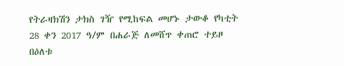የትራዛክሽን ታክስ ገዥ የሚከፍል መሆኑ ታውቆ የካቲት 28 ቀን 2017 ዓ/ም በሐራጅ ለመሸጥ ቀጠሮ ተይዞ በዕለቱ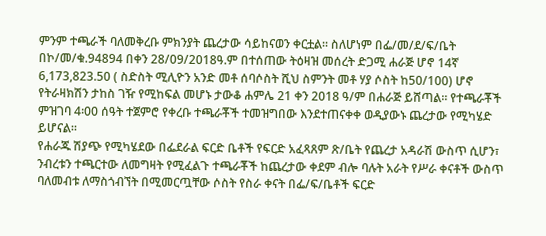ምንም ተጫራች ባለመቅረቡ ምክንያት ጨረታው ሳይከናወን ቀርቷል። ስለሆነም በፌ/መ/ደ/ፍ/ቤት በኮ/መ/ቁ.94894 በቀን 28/09/2018ዓ.ም በተሰጠው ትዕዛዝ መሰረት ድጋሚ ሐራጅ ሆኖ 14ኛ 6,173,823.50 ( ስድስት ሚሊዮን አንድ መቶ ሰባሶስት ሺህ ስምንት መቶ ሃያ ሶስት ከ50/100) ሆኖ የትራዛክሽን ታከስ ገዥ የሚከፍል መሆኑ ታውቆ ሐምሌ 21 ቀን 2018 ዓ/ም በሐራጅ ይሸጣል። የተጫራቾች ምዝገባ 4፡00 ሰዓት ተጀምሮ የቀረቡ ተጫራቾች ተመዝግበው እንደተጠናቀቀ ወዲያውኑ ጨረታው የሚካሄድ ይሆናል።
የሐራጁ ሽያጭ የሚካሄደው በፌደራል ፍርድ ቤቶች የፍርድ አፈጻጸም ጽ/ቤት የጨረታ አዳራሽ ውስጥ ሲሆን፣ ንብረቱን ተጫርተው ለመግዛት የሚፈልጉ ተጫራቾች ከጨረታው ቀደም ብሎ ባሉት አራት የሥራ ቀናቶች ውስጥ ባለመብቱ ለማስጎብኘት በሚመርጧቸው ሶስት የስራ ቀናት በፌ/ፍ/ቤቶች ፍርድ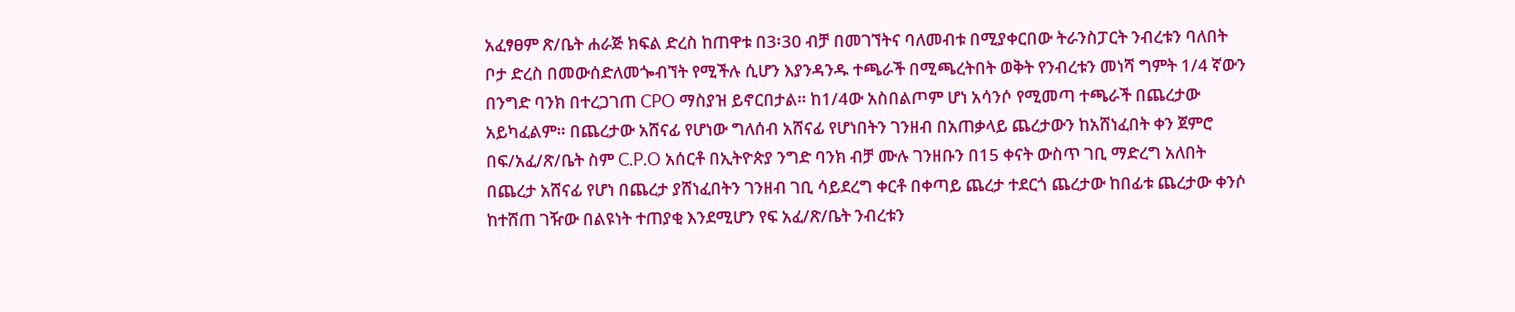አፈፃፀም ጽ/ቤት ሐራጅ ክፍል ድረስ ከጠዋቱ በ3፡30 ብቻ በመገኘትና ባለመብቱ በሚያቀርበው ትራንስፓርት ንብረቱን ባለበት ቦታ ድረስ በመውሰድለመጐብኘት የሚችሉ ሲሆን እያንዳንዱ ተጫራች በሚጫረትበት ወቅት የንብረቱን መነሻ ግምት 1/4 ኛውን በንግድ ባንክ በተረጋገጠ CPO ማስያዝ ይኖርበታል። ከ1/4ው አስበልጦም ሆነ አሳንሶ የሚመጣ ተጫራች በጨረታው አይካፈልም። በጨረታው አሸናፊ የሆነው ግለሰብ አሸናፊ የሆነበትን ገንዘብ በአጠቃላይ ጨረታውን ከአሸነፈበት ቀን ጀምሮ በፍ/አፈ/ጽ/ቤት ስም C.P.O አሰርቶ በኢትዮጵያ ንግድ ባንክ ብቻ ሙሉ ገንዘቡን በ15 ቀናት ውስጥ ገቢ ማድረግ አለበት በጨረታ አሸናፊ የሆነ በጨረታ ያሸነፈበትን ገንዘብ ገቢ ሳይደረግ ቀርቶ በቀጣይ ጨረታ ተደርጎ ጨረታው ከበፊቱ ጨረታው ቀንሶ ከተሸጠ ገዥው በልዩነት ተጠያቂ እንደሚሆን የፍ አፈ/ጽ/ቤት ንብረቱን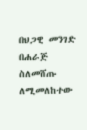በህጋዊ መንገድ በሐራጅ ስለመሸጡ ለሚመለከተው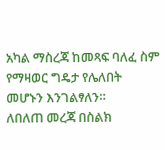አካል ማስረጃ ከመጻፍ ባለፈ ስም የማዛወር ግዴታ የሌለበት መሆኑን እንገልፃለን።
ለበለጠ መረጃ በስልክ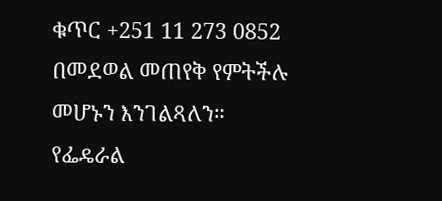ቁጥር +251 11 273 0852 በመደወል መጠየቅ የምትችሉ መሆኑን እንገልጻለን።
የፌዴራል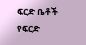ፍርድ ቤቶች የፍርድ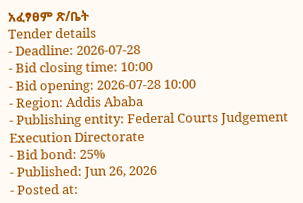አፈፃፀም ጽ/ቤት
Tender details
- Deadline: 2026-07-28
- Bid closing time: 10:00
- Bid opening: 2026-07-28 10:00
- Region: Addis Ababa
- Publishing entity: Federal Courts Judgement Execution Directorate
- Bid bond: 25%
- Published: Jun 26, 2026
- Posted at: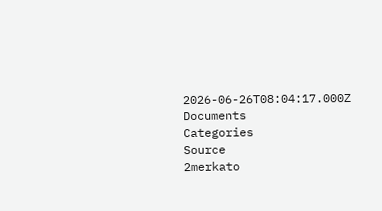2026-06-26T08:04:17.000Z
Documents
Categories
Source
2merkato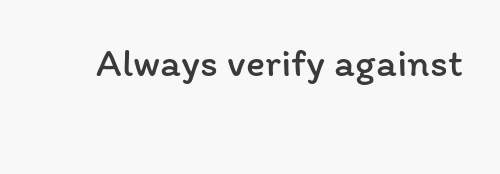Always verify against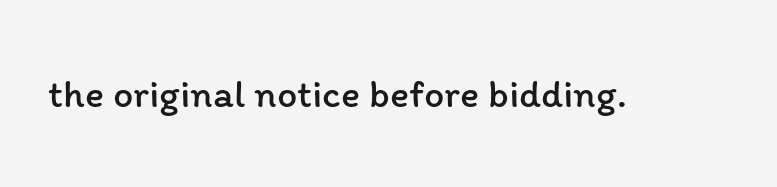the original notice before bidding.